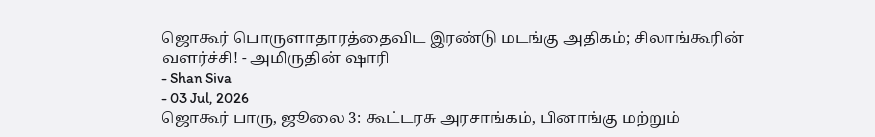ஜொகூர் பொருளாதாரத்தைவிட இரண்டு மடங்கு அதிகம்; சிலாங்கூரின் வளர்ச்சி! - அமிருதின் ஷாரி
- Shan Siva
- 03 Jul, 2026
ஜொகூர் பாரு, ஜூலை 3: கூட்டரசு அரசாங்கம், பினாங்கு மற்றும்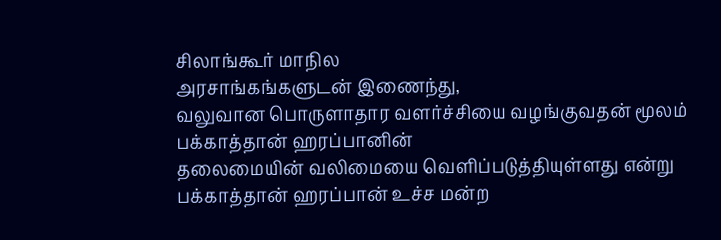சிலாங்கூர் மாநில
அரசாங்கங்களுடன் இணைந்து,
வலுவான பொருளாதார வளர்ச்சியை வழங்குவதன் மூலம் பக்காத்தான் ஹரப்பானின்
தலைமையின் வலிமையை வெளிப்படுத்தியுள்ளது என்று பக்காத்தான் ஹரப்பான் உச்ச மன்ற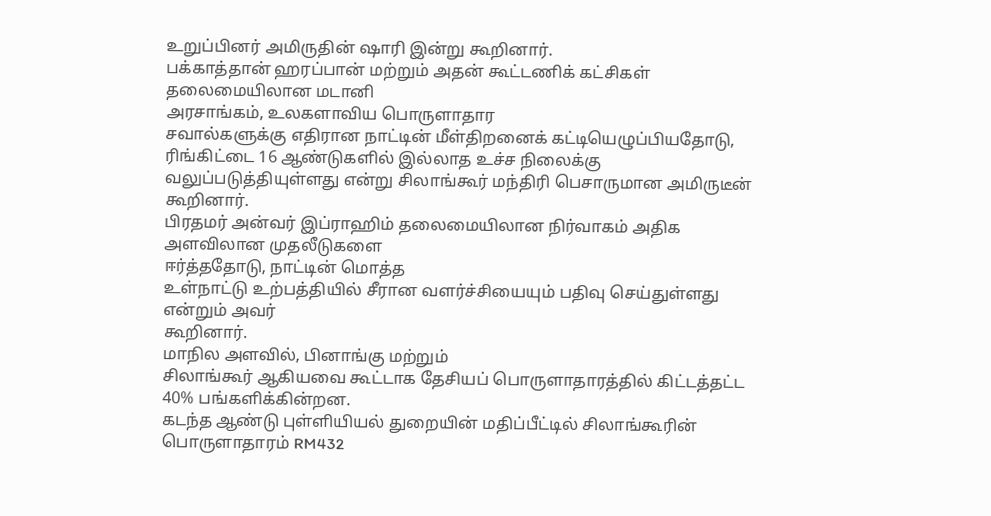உறுப்பினர் அமிருதின் ஷாரி இன்று கூறினார்.
பக்காத்தான் ஹரப்பான் மற்றும் அதன் கூட்டணிக் கட்சிகள் தலைமையிலான மடானி
அரசாங்கம், உலகளாவிய பொருளாதார
சவால்களுக்கு எதிரான நாட்டின் மீள்திறனைக் கட்டியெழுப்பியதோடு, ரிங்கிட்டை 16 ஆண்டுகளில் இல்லாத உச்ச நிலைக்கு
வலுப்படுத்தியுள்ளது என்று சிலாங்கூர் மந்திரி பெசாருமான அமிருடீன் கூறினார்.
பிரதமர் அன்வர் இப்ராஹிம் தலைமையிலான நிர்வாகம் அதிக அளவிலான முதலீடுகளை
ஈர்த்ததோடு, நாட்டின் மொத்த
உள்நாட்டு உற்பத்தியில் சீரான வளர்ச்சியையும் பதிவு செய்துள்ளது என்றும் அவர்
கூறினார்.
மாநில அளவில், பினாங்கு மற்றும்
சிலாங்கூர் ஆகியவை கூட்டாக தேசியப் பொருளாதாரத்தில் கிட்டத்தட்ட 40% பங்களிக்கின்றன.
கடந்த ஆண்டு புள்ளியியல் துறையின் மதிப்பீட்டில் சிலாங்கூரின் பொருளாதாரம் RM432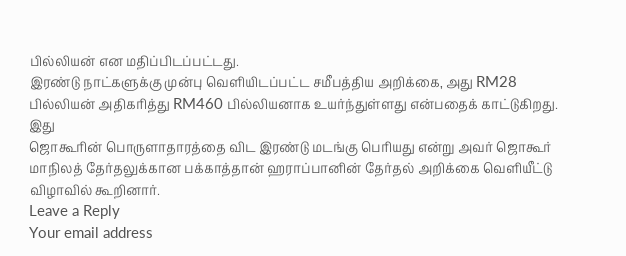பில்லியன் என மதிப்பிடப்பட்டது.
இரண்டு நாட்களுக்கு முன்பு வெளியிடப்பட்ட சமீபத்திய அறிக்கை, அது RM28 பில்லியன் அதிகரித்து RM460 பில்லியனாக உயர்ந்துள்ளது என்பதைக் காட்டுகிறது. இது
ஜொகூரின் பொருளாதாரத்தை விட இரண்டு மடங்கு பெரியது என்று அவர் ஜொகூர்
மாநிலத் தேர்தலுக்கான பக்காத்தான் ஹராப்பானின் தேர்தல் அறிக்கை வெளியீட்டு
விழாவில் கூறினார்.
Leave a Reply
Your email address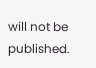will not be published.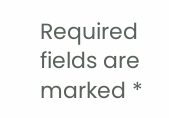Required fields are marked *